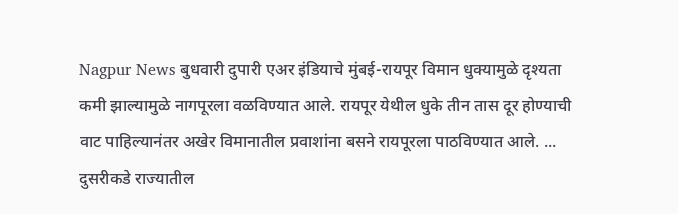Nagpur News बुधवारी दुपारी एअर इंडियाचे मुंबई-रायपूर विमान धुक्यामुळे दृश्यता कमी झाल्यामुळे नागपूरला वळविण्यात आले. रायपूर येथील धुके तीन तास दूर होण्याची वाट पाहिल्यानंतर अखेर विमानातील प्रवाशांना बसने रायपूरला पाठविण्यात आले. ...
दुसरीकडे राज्यातील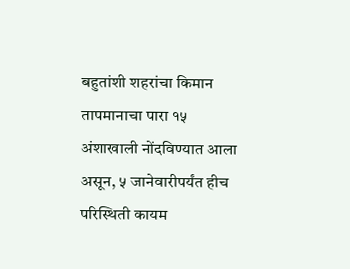बहुतांशी शहरांचा किमान तापमानाचा पारा १५ अंशाखाली नोंदविण्यात आला असून, ५ जानेवारीपर्यंत हीच परिस्थिती कायम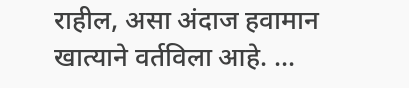राहील, असा अंदाज हवामान खात्याने वर्तविला आहे. ...